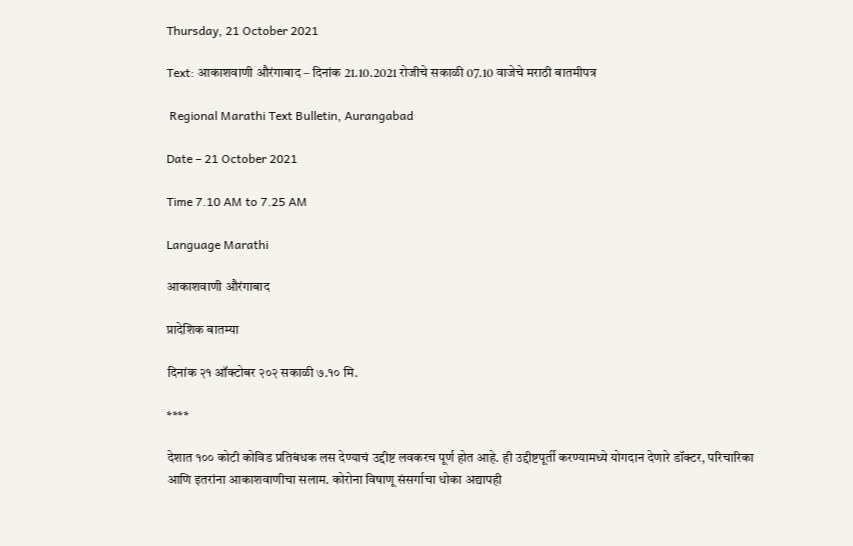Thursday, 21 October 2021

Text: आकाशवाणी औरंगाबाद – दिनांक 21.10.2021 रोजीचे सकाळी 07.10 वाजेचे मराठी बातमीपत्र

 Regional Marathi Text Bulletin, Aurangabad

Date – 21 October 2021

Time 7.10 AM to 7.25 AM

Language Marathi

आकाशवाणी औरंगाबाद

प्रादेशिक बातम्या

दिनांक २१ ऑक्टोबर २०२ सकाळी ७.१० मि.

****

देशात १०० कोटी कोविड प्रतिबंधक लस देण्याचं उद्दीष्ट लवकरच पूर्ण होत आहे. ही उद्दीष्टपूर्ती करण्यामध्ये योगदान देणारे डॉक्टर, परिचारिका आणि इतरांना आकाशवाणीचा सलाम. कोरोना विषाणू संसर्गाचा धोका अद्यापही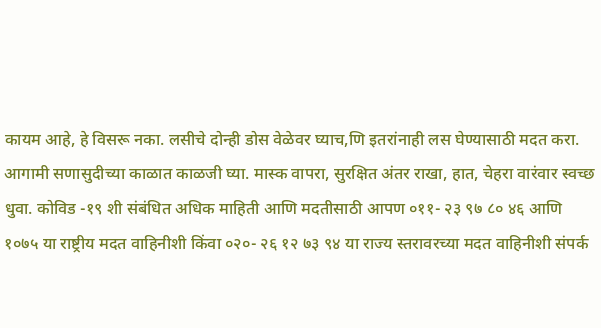कायम आहे, हे विसरू नका. लसीचे दोन्ही डोस वेळेवर घ्याच,णि इतरांनाही लस घेण्यासाठी मदत करा. आगामी सणासुदीच्या काळात काळजी घ्या. मास्क वापरा, सुरक्षित अंतर राखा, हात, चेहरा वारंवार स्वच्छ धुवा. कोविड -१९ शी संबंधित अधिक माहिती आणि मदतीसाठी आपण ०११- २३ ९७ ८० ४६ आणि १०७५ या राष्ट्रीय मदत वाहिनीशी किंवा ०२०- २६ १२ ७३ ९४ या राज्य स्तरावरच्या मदत वाहिनीशी संपर्क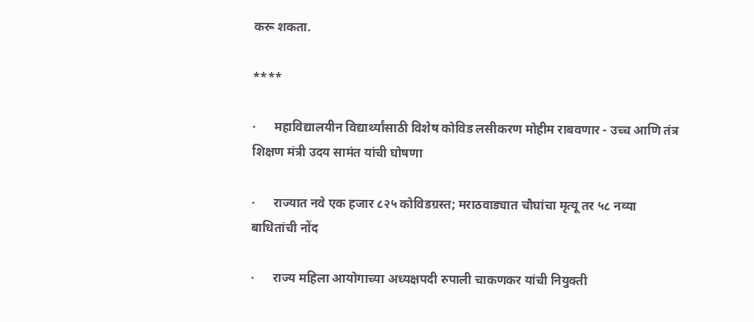करू शकता.

****

·      महाविद्यालयीन विद्यार्थ्यांसाठी विशेष कोविड लसीकरण मोहीम राबवणार - उच्च आणि तंत्र शिक्षण मंत्री उदय सामंत यांची घोषणा

·      राज्यात नवे एक हजार ८२५ कोविडग्रस्त; मराठवाड्यात चौघांचा मृत्यू तर ५८ नव्या बाधितांची नोंद

·      राज्य महिला आयोगाच्या अध्यक्षपदी रुपाली चाकणकर यांची नियुक्ती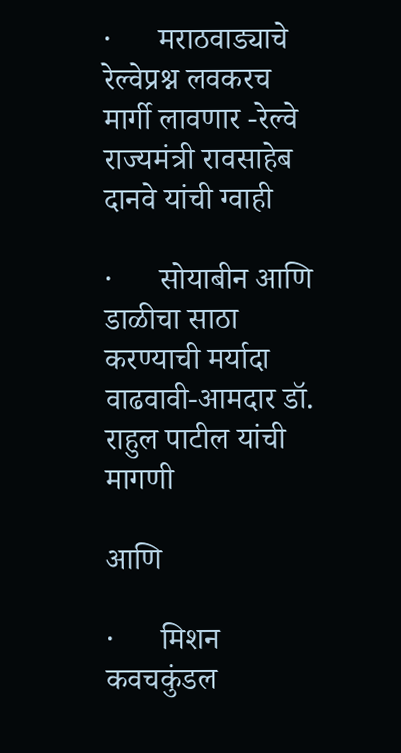·      मराठवाड्याचे रेल्वेप्रश्न लवकरच मार्गी लावणार -रेल्वे राज्यमंत्री रावसाहेब दानवे यांची ग्वाही

·      सोयाबीन आणि डाळीचा साठा करण्याची मर्यादा वाढवावी-आमदार डॉ. राहुल पाटील यांची मागणी

आणि

·      मिशन कवचकुंडल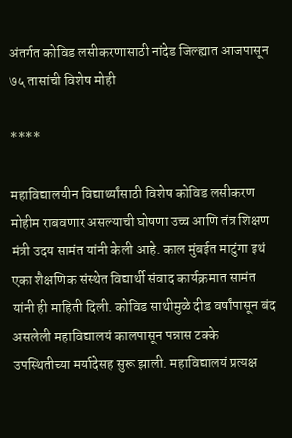अंतर्गत कोविड लसीकरणासाठी नांदेड जिल्ह्यात आजपासून ७५ तासांची विशेष मोही

****

महाविद्यालयीन विद्यार्थ्यांसाठी विशेष कोविड लसीकरण मोहीम राबवणार असल्याची घोषणा उच्च आणि तंत्र शिक्षण मंत्री उदय सामंत यांनी केली आहे. काल मुंबईत माटुंगा इथं एका शैक्षणिक संस्थेत विद्यार्थी संवाद कार्यक्रमात सामंत यांनी ही माहिती दिली. कोविड साथीमुळे दीड वर्षांपासून बंद असलेली महाविद्यालयं कालपासून पन्नास टक्के उपस्थितीच्या मर्यादेसह सुरू झाली. महाविद्यालयं प्रत्यक्ष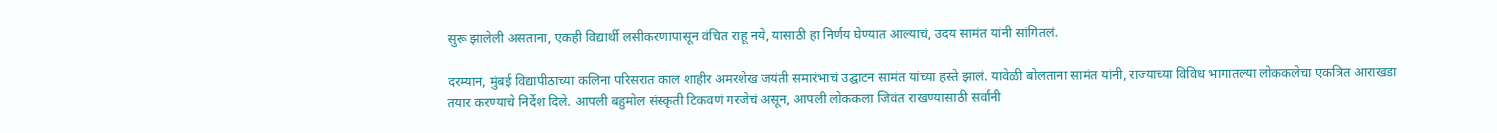सुरू झालेली असताना, एकही विद्यार्थी लसीकरणापासून वंचित राहू नये, यासाठी हा निर्णय घेण्यात आल्याचं, उदय सामंत यांनी सांगितलं.

दरम्यान, मुंबई विद्यापीठाच्या कलिना परिसरात काल शाहीर अमरशेख जयंती समारंभाचं उद्घाटन सामंत यांच्या हस्ते झालं. यावेळी बोलताना सामंत यांनी, राज्याच्या विविध भागातल्या लोककलेचा एकत्रित आराखडा तयार करण्याचे निर्देश दिले. आपली बहुमोल संस्कृती टिकवणं गरजेचं असून, आपली लोककला जिवंत राखण्यासाठी सर्वांनी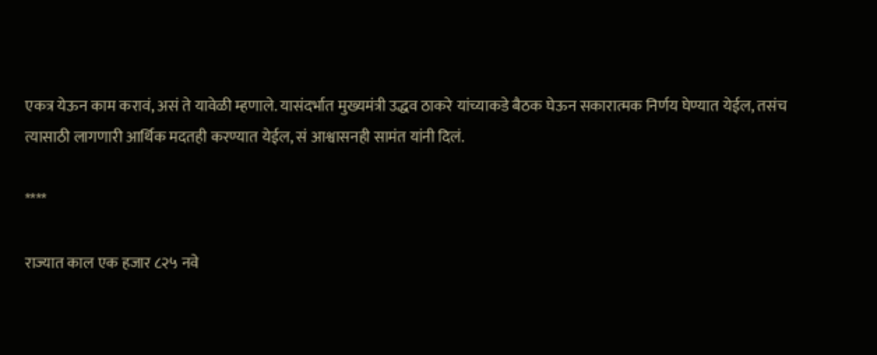एकत्र येऊन काम करावं, असं ते यावेळी म्हणाले. यासंदर्भात मुख्यमंत्री उद्धव ठाकरे यांच्याकडे बैठक घेऊन सकारात्मक निर्णय घेण्यात येईल, तसंच त्यासाठी लागणारी आर्थिक मदतही करण्यात येईल, सं आश्वासनही सामंत यांनी दिलं.

****

राज्यात काल एक हजार ८२५ नवे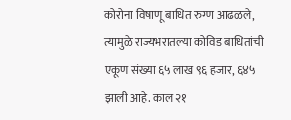कोरोना विषाणू बाधित रुग्ण आढळले, त्यामुळे राज्यभरातल्या कोविड बाधितांची एकूण संख्या ६५ लाख ९६ हजार, ६४५ झाली आहे. काल २१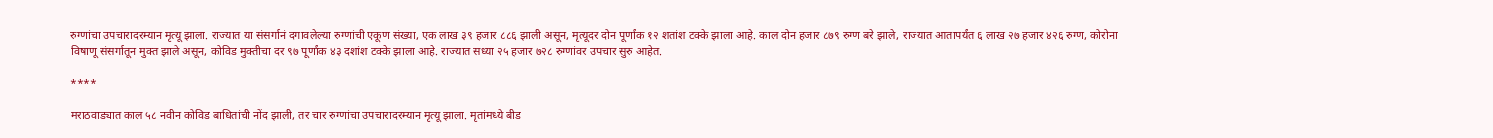रुग्णांचा उपचारादरम्यान मृत्यू झाला. राज्यात या संसर्गानं दगावलेल्या रुग्णांची एकूण संख्या, एक लाख ३९ हजार ८८६ झाली असून, मृत्यूदर दोन पूर्णांक १२ शतांश टक्के झाला आहे. काल दोन हजार ८७९ रुग्ण बरे झाले, राज्यात आतापर्यंत ६ लाख २७ हजार ४२६ रुग्ण, कोरोना विषाणू संसर्गातून मुक्त झाले असून, कोविड मुक्तीचा दर ९७ पूर्णांक ४३ दशांश टक्के झाला आहे. राज्यात सध्या २५ हजार ७२८ रुग्णांवर उपचार सुरु आहेत.

****

मराठवाड्यात काल ५८ नवीन कोविड बाधितांची नोंद झाली, तर चार रुग्णांचा उपचारादरम्यान मृत्यू झाला. मृतांमध्ये बीड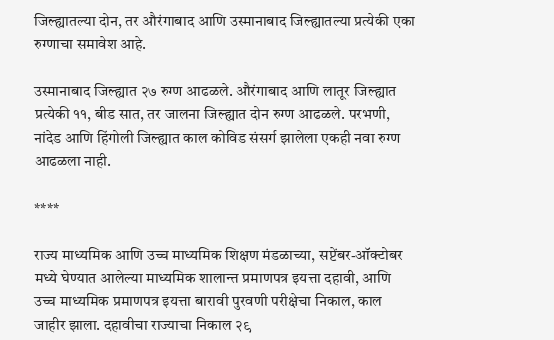जिल्ह्यातल्या दोन, तर औरंगाबाद आणि उस्मानाबाद जिल्ह्यातल्या प्रत्येकी एका रुग्णाचा समावेश आहे.

उस्मानाबाद जिल्ह्यात २७ रुग्ण आढळले. औरंगाबाद आणि लातूर जिल्ह्यात प्रत्येकी ११, बीड सात, तर जालना जिल्ह्यात दोन रुग्ण आढळले. परभणी, नांदेड आणि हिंगोली जिल्ह्यात काल कोविड संसर्ग झालेला एकही नवा रुग्ण आढळला नाही.

****

राज्य माध्यमिक आणि उच्च माध्यमिक शिक्षण मंडळाच्या, सप्टेंबर-ऑक्टोबर मध्ये घेण्यात आलेल्या माध्यमिक शालान्त प्रमाणपत्र इयत्ता दहावी, आणि उच्च माध्यमिक प्रमाणपत्र इयत्ता बारावी पुरवणी परीक्षेचा निकाल, काल जाहीर झाला. दहावीचा राज्याचा निकाल २९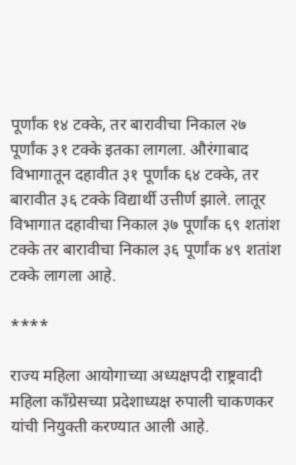पूर्णांक १४ टक्के, तर बारावीचा निकाल २७ पूर्णांक ३१ टक्के इतका लागला. औरंगाबाद विभागातून दहावीत ३१ पूर्णांक ६४ टक्के, तर बारावीत ३६ टक्के विद्यार्थी उत्तीर्ण झाले. लातूर विभागात दहावीचा निकाल ३७ पूर्णांक ६९ शतांश टक्के तर बारावीचा निकाल ३६ पूर्णांक ४९ शतांश टक्के लागला आहे.

****

राज्य महिला आयोगाच्या अध्यक्षपदी राष्ट्रवादी महिला काँग्रेसच्या प्रदेशाध्यक्ष रुपाली चाकणकर यांची नियुक्ती करण्यात आली आहे.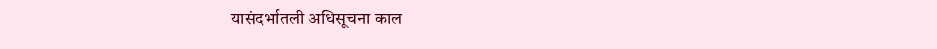यासंदर्भातली अधिसूचना काल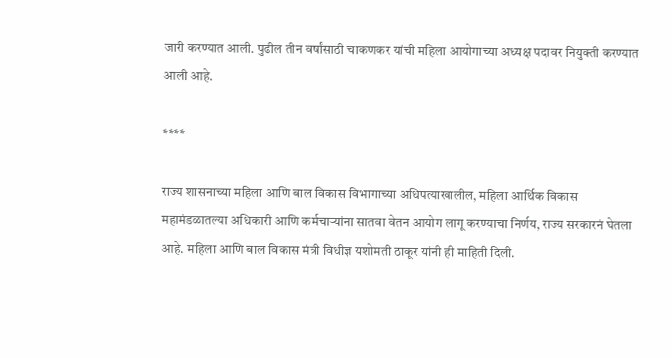जारी करण्यात आली. पुढील तीन वर्षांसाठी चाकणकर यांची महिला आयोगाच्या अध्यक्ष पदावर नियुक्ती करण्यात आली आहे.

****

राज्य शासनाच्या महिला आणि बाल विकास विभागाच्या अधिपत्याखालील, महिला आर्थिक विकास महामंडळातल्या अधिकारी आणि कर्मचाऱ्यांना सातवा वेतन आयोग लागू करण्याचा निर्णय, राज्य सरकारनं घेतला आहे. महिला आणि बाल विकास मंत्री विधीज्ञ यशोमती ठाकूर यांनी ही माहिती दिली.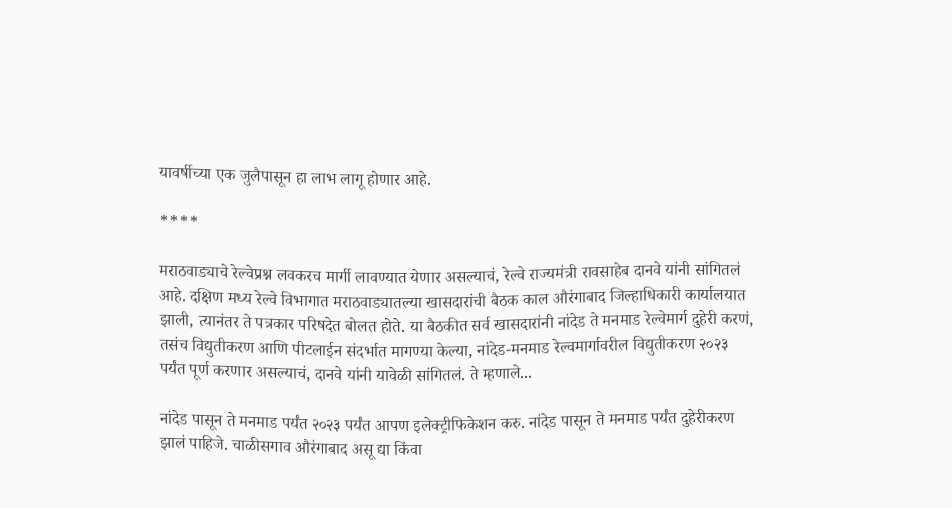यावर्षीच्या एक जुलैपासून हा लाभ लागू होणार आहे.

****

मराठवाड्याचे रेल्वेप्रश्न लवकरच मार्गी लावण्यात येणार असल्याचं, रेल्वे राज्यमंत्री रावसाहेब दानवे यांनी सांगितलं आहे. दक्षिण मध्य रेल्वे विभागात मराठवाड्यातल्या खासदारांची बैठक काल औरंगाबाद जिल्हाधिकारी कार्यालयात झाली, त्यानंतर ते पत्रकार परिषदेत बोलत होते. या बैठकीत सर्व खासदारांनी नांदेड ते मनमाड रेल्वेमार्ग दुहेरी करणं, तसंच विद्युतीकरण आणि पीटलाईन संदर्भात मागण्या केल्या, नांदेड-मनमाड रेल्वमार्गावरील विद्युतीकरण २०२३ पर्यंत पूर्ण करणार असल्याचं, दानवे यांनी यावेळी सांगितलं. ते म्हणाले...

नांदेड पासून ते मनमाड पर्यंत २०२३ पर्यंत आपण इलेक्ट्रीफिकेशन करु. नांदेड पासून ते मनमाड पर्यंत दुहेरीकरण झालं पाहिजे. चाळीसगाव औरंगाबाद असू द्या किंवा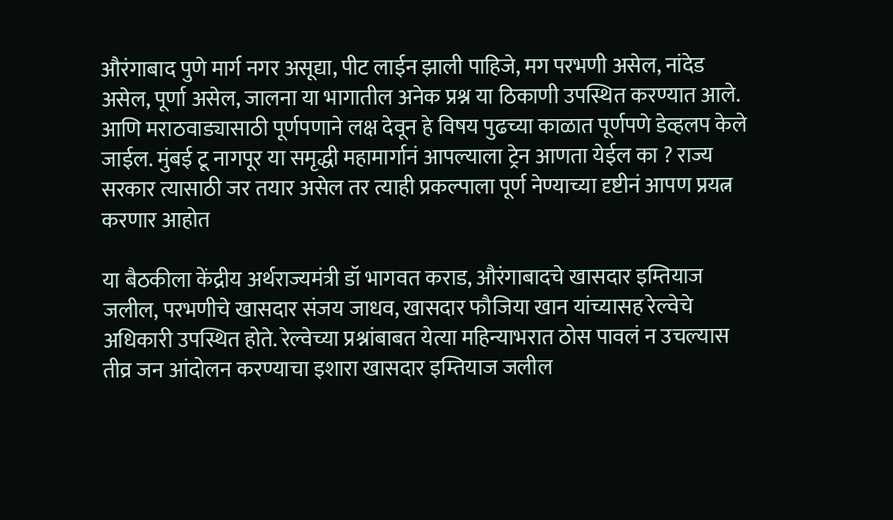औरंगाबाद पुणे मार्ग नगर असूद्या, पीट लाईन झाली पाहिजे, मग परभणी असेल, नांदेड असेल, पूर्णा असेल, जालना या भागातील अनेक प्रश्न या ठिकाणी उपस्थित करण्यात आले. आणि मराठवाड्यासाठी पूर्णपणाने लक्ष देवून हे विषय पुढच्या काळात पूर्णपणे डेव्हलप केले जाईल. मुंबई टू नागपूर या समृद्धी महामार्गानं आपल्याला ट्रेन आणता येईल का ? राज्य सरकार त्यासाठी जर तयार असेल तर त्याही प्रकल्पाला पूर्ण नेण्याच्या दृष्टीनं आपण प्रयत्न करणार आहोत

या बैठकीला केंद्रीय अर्थराज्यमंत्री डॉ भागवत कराड, औरंगाबादचे खासदार इम्तियाज जलील, परभणीचे खासदार संजय जाधव, खासदार फौजिया खान यांच्यासह रेल्वेचे अधिकारी उपस्थित होते. रेल्वेच्या प्रश्नांबाबत येत्या महिन्याभरात ठोस पावलं न उचल्यास तीव्र जन आंदोलन करण्याचा इशारा खासदार इम्तियाज जलील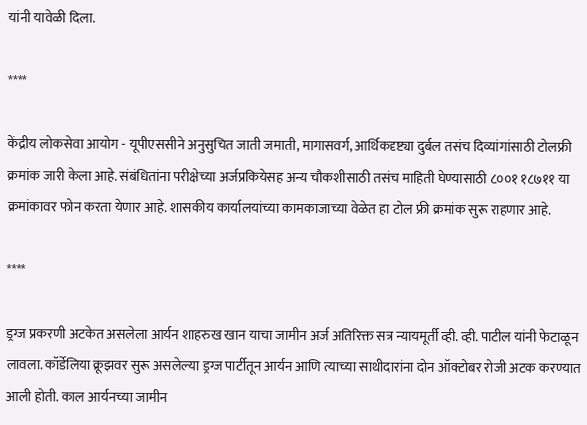यांनी यावेळी दिला.

****

केंद्रीय लोकसेवा आयोग - यूपीएससीने अनुसुचित जाती जमाती, मागासवर्ग, आर्थिकदृष्ट्या दुर्बल तसंच दिव्यांगांसाठी टोलफ्री क्रमांक जारी केला आहे. संबंधितांना परीक्षेच्या अर्जप्रकियेसह अन्य चौकशीसाठी तसंच माहिती घेण्यासाठी ८००१ १८७११ या क्रमांकावर फोन करता येणार आहे. शासकीय कार्यालयांच्या कामकाजाच्या वेळेत हा टोल फ्री क्रमांक सुरू राहणार आहे.

****

ड्रग्ज प्रकरणी अटकेत असलेला आर्यन शाहरुख खान याचा जामीन अर्ज अतिरिक्त सत्र न्यायमूर्ती व्ही. व्ही. पाटील यांनी फेटाळून लावला. कॉर्डेलिया क्रूझवर सुरू असलेल्या ड्रग्ज पार्टीतून आर्यन आणि त्याच्या साथीदारांना दोन ऑक्टोबर रोजी अटक करण्यात आली होती. काल आर्यनच्या जामीन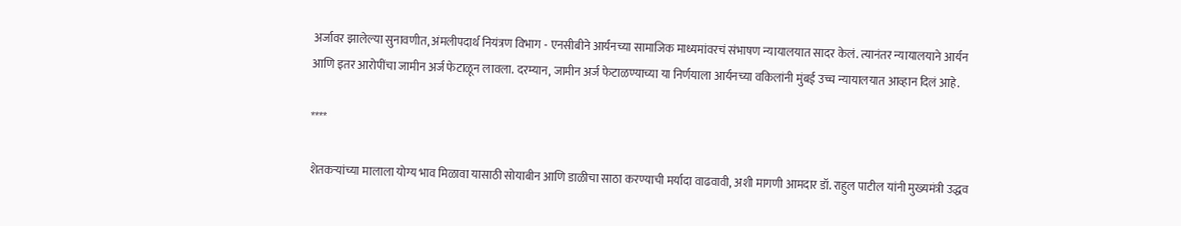अर्जावर झालेल्या सुनावणीत, अंमलीपदार्थ नियंत्रण विभाग - एनसीबीने आर्यनच्या सामाजिक माध्यमांवरचं संभाषण न्यायालयात सादर केलं. त्यानंतर न्यायालयाने आर्यन आणि इतर आरोपींचा जामीन अर्ज फेटाळून लावला. दरम्यान, जामीन अर्ज फेटाळण्याच्या या निर्णयाला आर्यनच्या वकिलांनी मुंबई उच्च न्यायालयात आव्हान दिलं आहे.

****

शेतकऱ्यांच्या मालाला योग्य भाव मिळावा यासाठी सोयाबीन आणि डाळीचा साठा करण्याची मर्यादा वाढवावी, अशी मागणी आमदार डॉ. राहुल पाटील यांनी मुख्यमंत्री उद्धव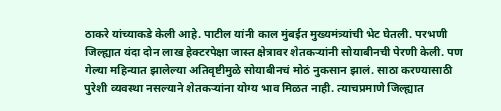ठाकरे यांच्याकडे केली आहे. पाटील यांनी काल मुंबईत मुख्यमंत्र्यांची भेट घेतली. परभणी जिल्ह्यात यंदा दोन लाख हेक्टरपेक्षा जास्त क्षेत्रावर शेतकऱ्यांनी सोयाबीनची पेरणी केली. पण गेल्या महिन्यात झालेल्या अतिवृष्टीमुळे सोयाबीनचं मोठं नुकसान झालं. साठा करण्यासाठी पुरेशी व्यवस्था नसल्याने शेतकऱ्यांना योग्य भाव मिळत नाही. त्याचप्रमाणे जिल्ह्यात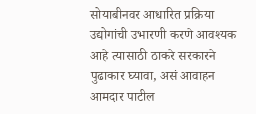सोयाबीनवर आधारित प्रक्रिया उद्योगांची उभारणी करणे आवश्यक आहे त्यासाठी ठाकरे सरकारने पुढाकार घ्यावा, असं आवाहन आमदार पाटील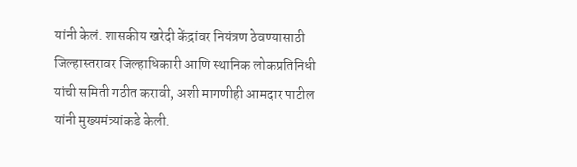यांनी केलं. शासकीय खरेदी केंद्रांवर नियंत्रण ठेवण्यासाठी जिल्हास्तरावर जिल्हाधिकारी आणि स्थानिक लोकप्रतिनिधी यांची समिती गठीत करावी, अशी मागणीही आमदार पाटील यांनी मुख्यमंत्र्यांकडे केली.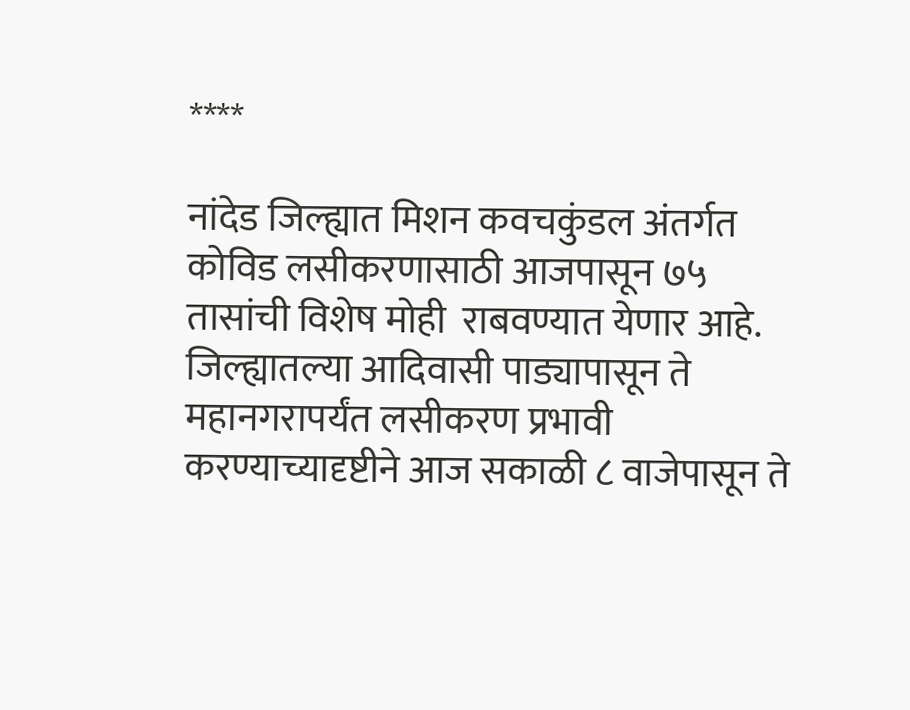****

नांदेड जिल्ह्यात मिशन कवचकुंडल अंतर्गत कोविड लसीकरणासाठी आजपासून ७५ तासांची विशेष मोही  राबवण्यात येणार आहे. जिल्ह्यातल्या आदिवासी पाड्यापासून ते महानगरापर्यंत लसीकरण प्रभावी करण्याच्यादृष्टीने आज सकाळी ८ वाजेपासून ते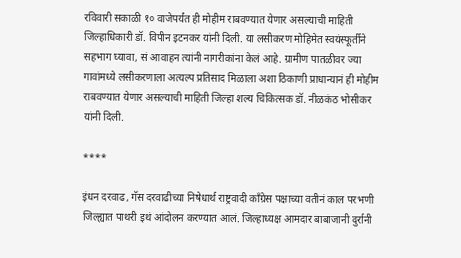रविवारी सकाळी १० वाजेपर्यंत ही मोहीम राबवण्यात येणार असल्याची माहिती जिल्हाधिकारी डॉ. विपीन इटनकर यांनी दिली. या लसीकरण मोहिमेत स्वयंस्फूर्तीने सहभाग घ्यावा, सं आवाहन त्यांनी नागरीकांना केलं आहे. ग्रामीण पातळीवर ज्या गावांमध्ये लसीकरणाला अत्यल्प प्रतिसाद मिळाला अशा ठिकाणी प्राधान्यानं ही मोहीम राबवण्यात येणार असल्याची माहिती जिल्हा शल्य चिकित्सक डॉ. नीळकंठ भोसीकर यांनी दिली.

****

इंधन दरवाढ, गॅस दरवाढीच्या निषेधार्थ राष्ट्रवादी काँग्रेस पक्षाच्या वतीनं काल परभणी जिल्ह्यात पाथरी इथं आंदोलन करण्यात आलं. जिल्हाध्यक्ष आमदार बाबाजानी दुर्रानी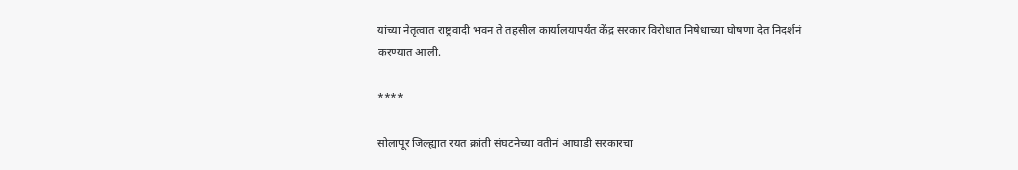यांच्या नेतृत्वात राष्ट्रवादी भवन ते तहसील कार्यालयापर्यंत केंद्र सरकार विरोधात निषेधाच्या घोषणा देत निदर्शनं करण्यात आली.

****

सोलापूर जिल्ह्यात रयत क्रांती संघटनेच्या वतीनं आघाडी सरकारचा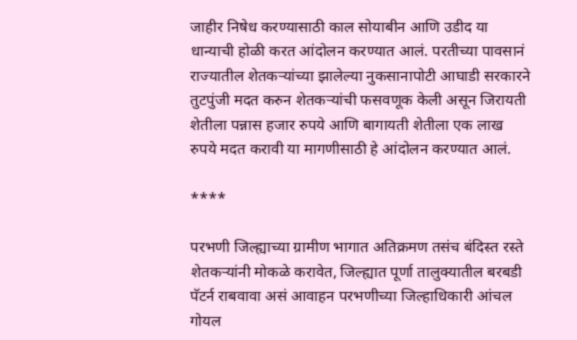जाहीर निषेध करण्यासाठी काल सोयाबीन आणि उडीद या धान्याची होळी करत आंदोलन करण्यात आलं. परतीच्या पावसानं राज्यातील शेतकऱ्यांच्या झालेल्या नुकसानापोटी आघाडी सरकारने तुटपुंजी मदत करुन शेतकऱ्यांची फसवणूक केली असून जिरायती शेतीला पन्नास हजार रुपये आणि बागायती शेतीला एक लाख रुपये मदत करावी या मागणीसाठी हे आंदोलन करण्यात आलं.

****

परभणी जिल्ह्याच्या ग्रामीण भागात अतिक्रमण तसंच बंदिस्त रस्ते शेतकऱ्यांनी मोकळे करावेत, जिल्ह्यात पूर्णा तालुक्यातील बरबडी पॅटर्न राबवावा असं आवाहन परभणीच्या जिल्हाधिकारी आंचल गोयल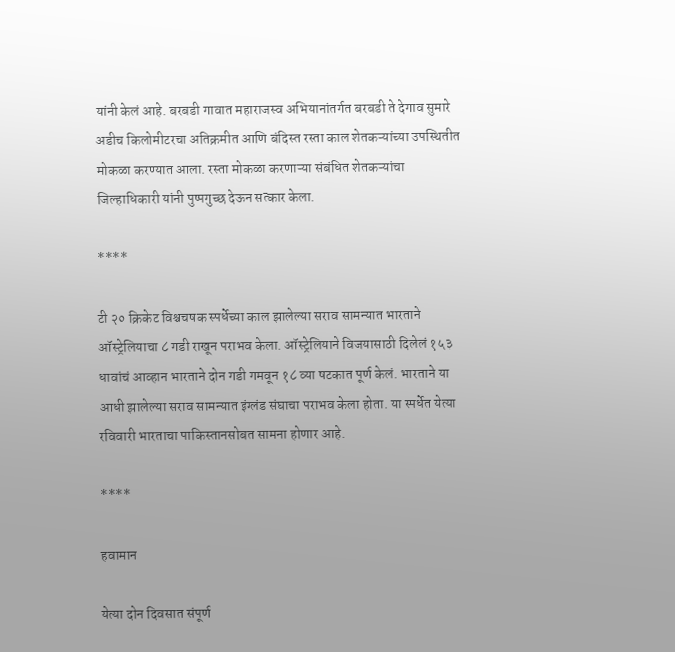यांनी केलं आहे. बरबडी गावात महाराजस्व अभियानांतर्गत बरबडी ते देगाव सुमारे अडीच किलोमीटरचा अतिक्रमीत आणि बंदिस्त रस्ता काल शेतकऱ्यांच्या उपस्थितीत मोकळा करण्यात आला. रस्ता मोकळा करणाऱ्या संबंधित शेतकऱ्यांचा जिल्हाधिकारी यांनी पुष्पगुच्छ देऊन सत्कार केला.

****

टी २० क्रिकेट विश्चचषक स्पर्धेच्या काल झालेल्या सराव सामन्यात भारताने ऑस्ट्रेलियाचा ८ गडी राखून पराभव केला. ऑस्ट्रेलियाने विजयासाठी दिलेलं १५३ धावांचं आव्हान भारताने दोन गडी गमवून १८ व्या षटकात पूर्ण केलं. भारताने या आधी झालेल्या सराव सामन्यात इंग्लंड संघाचा पराभव केला होता. या स्पर्धेत येत्या रविवारी भारताचा पाकिस्तानसोबत सामना होणार आहे.

****

हवामान

येत्या दोन दिवसात संपूर्ण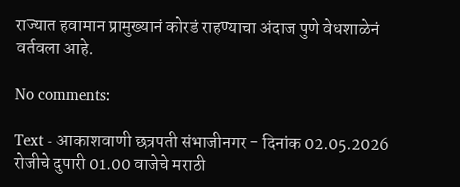राज्यात हवामान प्रामुख्यानं कोरडं राहण्याचा अंदाज पुणे वेधशाळेनं वर्तवला आहे.

No comments:

Text - आकाशवाणी छत्रपती संभाजीनगर - दिनांक 02.05.2026 रोजीचे दुपारी 01.00 वाजेचे मराठी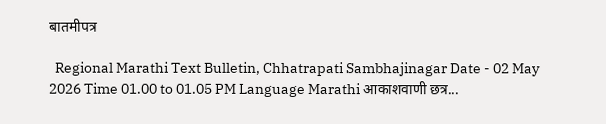बातमीपत्र

  Regional Marathi Text Bulletin, Chhatrapati Sambhajinagar Date - 02 May 2026 Time 01.00 to 01.05 PM Language Marathi आकाशवाणी छत्र...